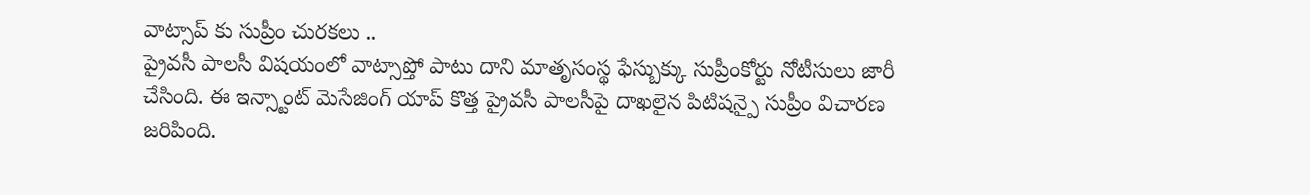వాట్సాప్ కు సుప్రీం చురకలు ..
ప్రైవసీ పాలసీ విషయంలో వాట్సాప్తో పాటు దాని మాతృసంస్థ ఫేస్బుక్కు సుప్రీంకోర్టు నోటీసులు జారీ చేసింది. ఈ ఇన్స్టాంట్ మెసేజింగ్ యాప్ కొత్త ప్రైవసీ పాలసీపై దాఖలైన పిటిషన్పై సుప్రీం విచారణ జరిపింది.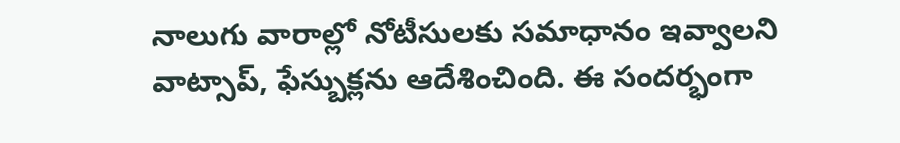నాలుగు వారాల్లో నోటీసులకు సమాధానం ఇవ్వాలని వాట్సాప్, ఫేస్బుక్లను ఆదేశించింది. ఈ సందర్భంగా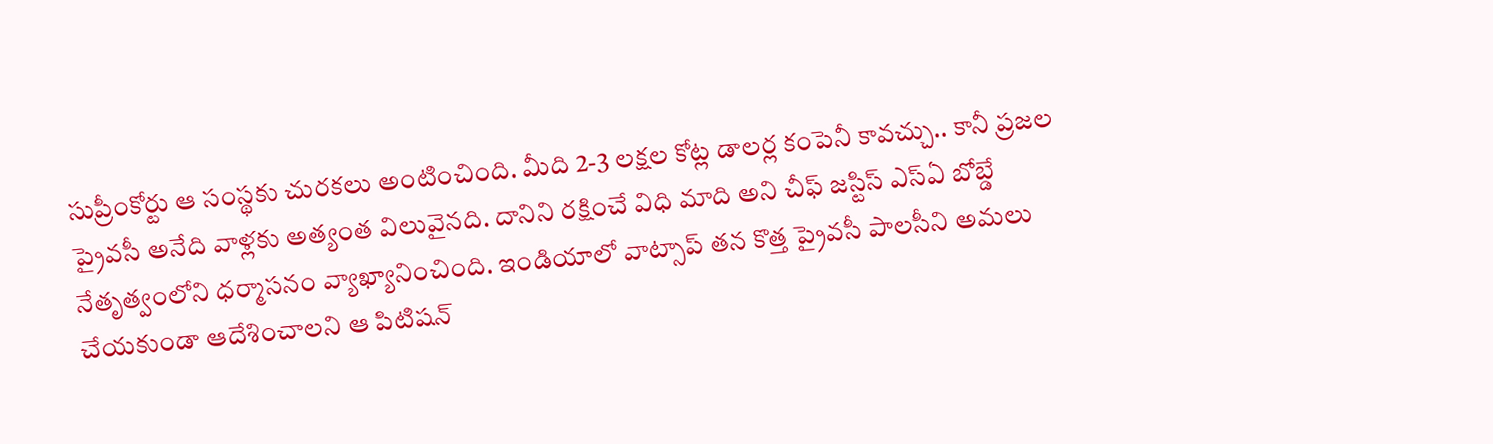సుప్రీంకోర్టు ఆ సంస్థకు చురకలు అంటించింది. మీది 2-3 లక్షల కోట్ల డాలర్ల కంపెనీ కావచ్చు.. కానీ ప్రజల ప్రైవసీ అనేది వాళ్లకు అత్యంత విలువైనది. దానిని రక్షించే విధి మాది అని చీఫ్ జస్టిస్ ఎస్ఏ బోబ్డే నేతృత్వంలోని ధర్మాసనం వ్యాఖ్యానించింది. ఇండియాలో వాట్సాప్ తన కొత్త ప్రైవసీ పాలసీని అమలు చేయకుండా ఆదేశించాలని ఆ పిటిషన్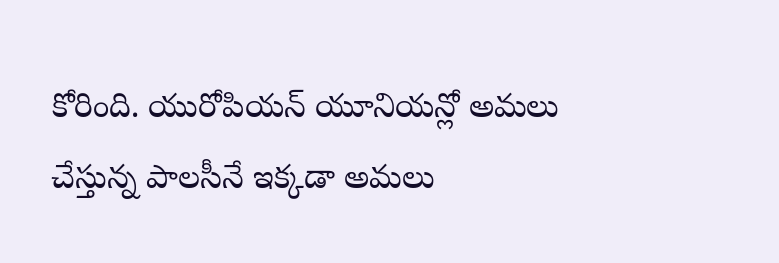కోరింది. యురోపియన్ యూనియన్లో అమలు చేస్తున్న పాలసీనే ఇక్కడా అమలు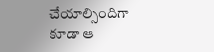చేయాల్సిందిగా కూడా ఆ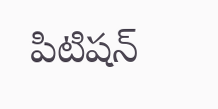పిటిషన్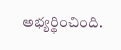అభ్యర్థించింది.